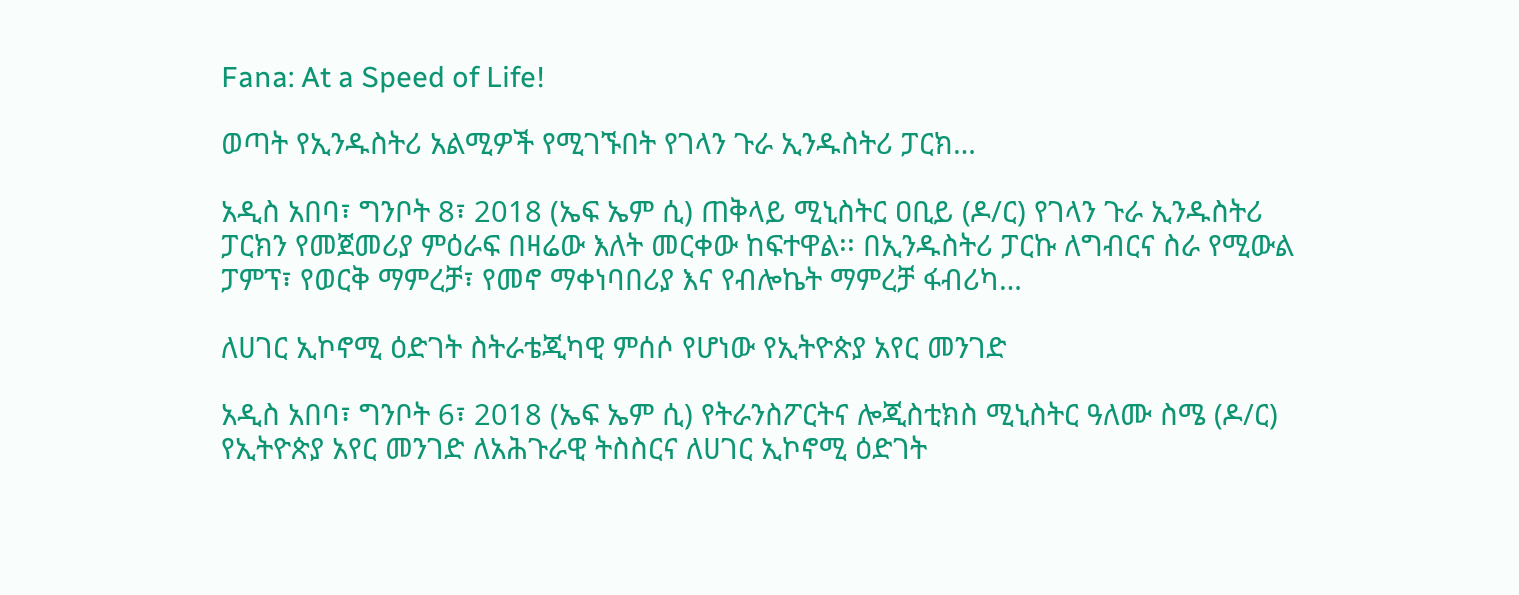Fana: At a Speed of Life!

ወጣት የኢንዱስትሪ አልሚዎች የሚገኙበት የገላን ጉራ ኢንዱስትሪ ፓርክ…

አዲስ አበባ፣ ግንቦት 8፣ 2018 (ኤፍ ኤም ሲ) ጠቅላይ ሚኒስትር ዐቢይ (ዶ/ር) የገላን ጉራ ኢንዱስትሪ ፓርክን የመጀመሪያ ምዕራፍ በዛሬው እለት መርቀው ከፍተዋል፡፡ በኢንዱስትሪ ፓርኩ ለግብርና ስራ የሚውል ፓምፕ፣ የወርቅ ማምረቻ፣ የመኖ ማቀነባበሪያ እና የብሎኬት ማምረቻ ፋብሪካ…

ለሀገር ኢኮኖሚ ዕድገት ስትራቴጂካዊ ምሰሶ የሆነው የኢትዮጵያ አየር መንገድ

አዲስ አበባ፣ ግንቦት 6፣ 2018 (ኤፍ ኤም ሲ) የትራንስፖርትና ሎጂስቲክስ ሚኒስትር ዓለሙ ስሜ (ዶ/ር) የኢትዮጵያ አየር መንገድ ለአሕጉራዊ ትስስርና ለሀገር ኢኮኖሚ ዕድገት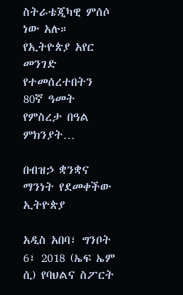ስትራቴጂካዊ ምሰሶ ነው አሉ። የኢትዮጵያ አየር መንገድ የተመሰረተበትን 80ኛ ዓመት የምስረታ በዓል ምክንያት…

በብዝኃ ቋንቋና ማንነት የደመቀችው ኢትዮጵያ

አዲስ አበባ፣ ግንቦት 6፣ 2018 (ኤፍ ኤም ሲ) የባህልና ስፖርት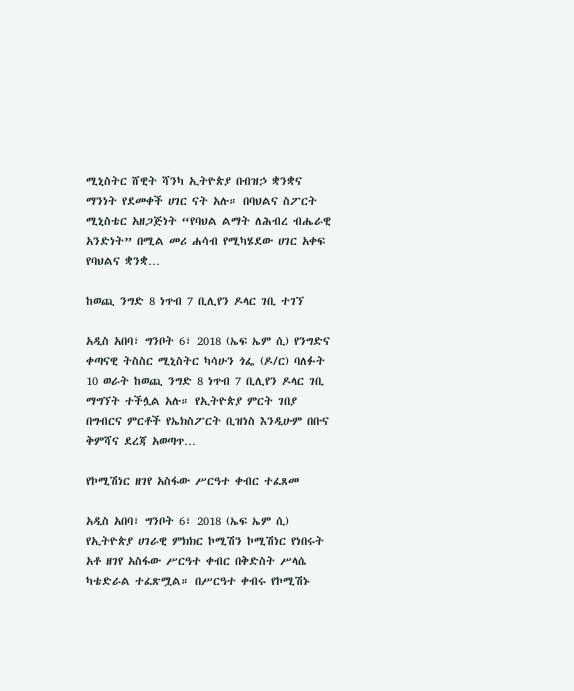ሚኒስትር ሸዊት ሻንካ ኢትዮጵያ በብዝኃ ቋንቋና ማንነት የደመቀች ሀገር ናት አሉ። በባህልና ስፖርት ሚኒስቴር አዘጋጅነት “የባህል ልማት ለሕብረ ብሔራዊ አንድነት” በሚል መሪ ሐሳብ የሚካሄደው ሀገር አቀፍ የባህልና ቋንቋ…

ከወጪ ንግድ 8 ነጥብ 7 ቢሊየን ዶላር ገቢ ተገኘ

አዲስ አበባ፣ ግንቦት 6፣ 2018 (ኤፍ ኤም ሲ) የንግድና ቀጣናዊ ትስስር ሚኒስትር ካሳሁን ጎፌ (ዶ/ር) ባለፉት 10 ወራት ከወጪ ንግድ 8 ነጥብ 7 ቢሊየን ዶላር ገቢ ማግኘት ተችሏል አሉ። የኢትዮጵያ ምርት ገበያ በግብርና ምርቶች የኤክስፖርት ቢዝነስ እንዲሁም በቡና ቅምሻና ደረጃ አወጣጥ…

የኮሚሽነር ዘገየ አስፋው ሥርዓተ ቀብር ተፈጸመ

አዲስ አበባ፣ ግንቦት 6፣ 2018 (ኤፍ ኤም ሲ) የኢትዮጵያ ሀገራዊ ምክክር ኮሚሽን ኮሚሽነር የነበሩት አቶ ዘገየ አስፋው ሥርዓተ ቀብር በቅድስት ሥላሴ ካቴድራል ተፈጽሟል። በሥርዓተ ቀብሩ የኮሚሽኑ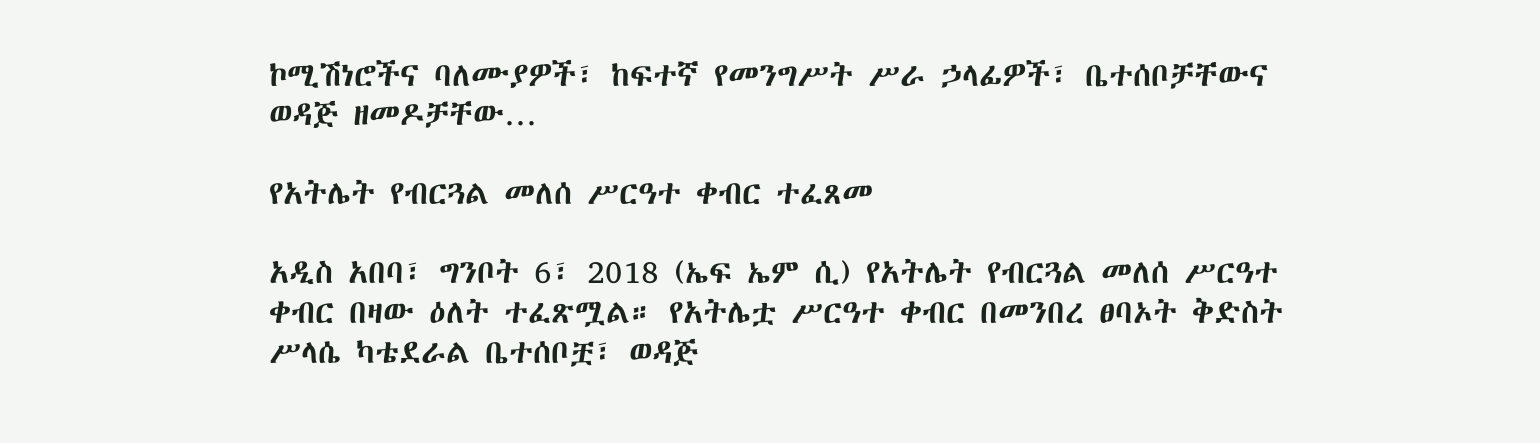ኮሚሽነሮችና ባለሙያዎች፣ ከፍተኛ የመንግሥት ሥራ ኃላፊዎች፣ ቤተሰቦቻቸውና ወዳጅ ዘመዶቻቸው…

የአትሌት የብርጓል መለሰ ሥርዓተ ቀብር ተፈጸመ

አዲስ አበባ፣ ግንቦት 6፣ 2018 (ኤፍ ኤም ሲ) የአትሌት የብርጓል መለሰ ሥርዓተ ቀብር በዛው ዕለት ተፈጽሟል። የአትሌቷ ሥርዓተ ቀብር በመንበረ ፀባኦት ቅድስት ሥላሴ ካቴደራል ቤተሰቦቿ፣ ወዳጅ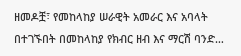ዘመዶቿ፣ የመከላከያ ሠራዊት አመራር እና አባላት በተገኙበት በመከላከያ የክብር ዘብ እና ማርሽ ባንድ…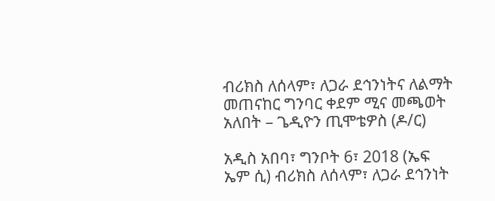ብሪክስ ለሰላም፣ ለጋራ ደኅንነትና ለልማት መጠናከር ግንባር ቀደም ሚና መጫወት አለበት – ጌዲዮን ጢሞቴዎስ (ዶ/ር)

አዲስ አበባ፣ ግንቦት 6፣ 2018 (ኤፍ ኤም ሲ) ብሪክስ ለሰላም፣ ለጋራ ደኅንነት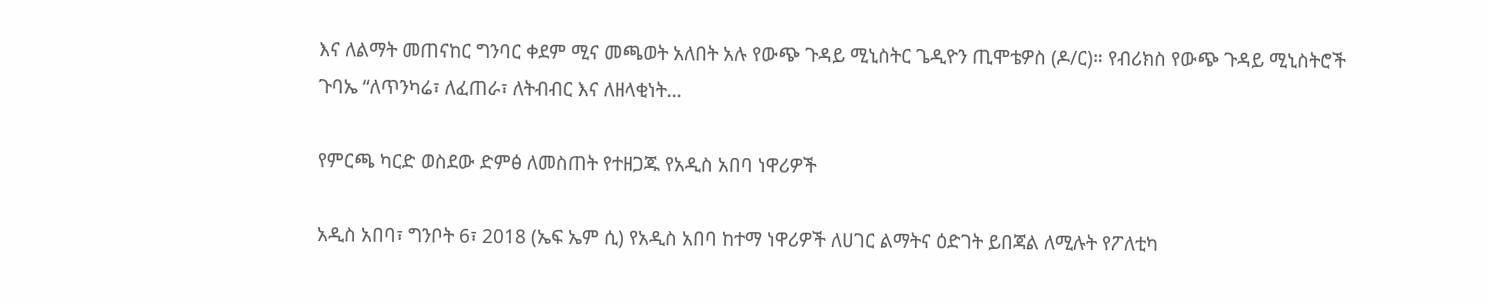እና ለልማት መጠናከር ግንባር ቀደም ሚና መጫወት አለበት አሉ የውጭ ጉዳይ ሚኒስትር ጌዲዮን ጢሞቴዎስ (ዶ/ር)። የብሪክስ የውጭ ጉዳይ ሚኒስትሮች ጉባኤ “ለጥንካሬ፣ ለፈጠራ፣ ለትብብር እና ለዘላቂነት…

የምርጫ ካርድ ወስደው ድምፅ ለመስጠት የተዘጋጁ የአዲስ አበባ ነዋሪዎች

አዲስ አበባ፣ ግንቦት 6፣ 2018 (ኤፍ ኤም ሲ) የአዲስ አበባ ከተማ ነዋሪዎች ለሀገር ልማትና ዕድገት ይበጃል ለሚሉት የፖለቲካ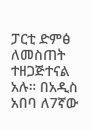ፓርቲ ድምፅ ለመስጠት ተዘጋጅተናል አሉ። በአዲስ አበባ ለ7ኛው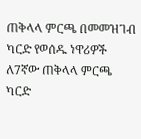ጠቅላላ ምርጫ በመመዝገብ ካርድ የወሰዱ ነዋሪዎች ለ7ኛው ጠቅላላ ምርጫ ካርድ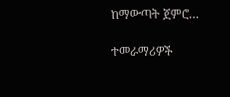ከማውጣት ጀምሮ…

ተመራማሪዎች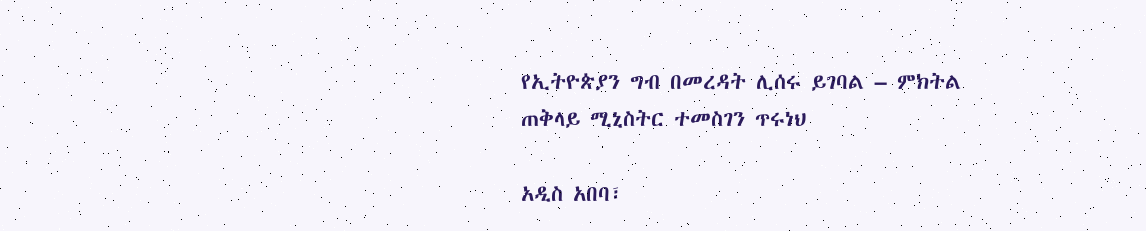የኢትዮጵያን ግብ በመረዳት ሊሰሩ ይገባል – ምክትል ጠቅላይ ሚኒስትር ተመስገን ጥሩነህ

አዲስ አበባ፣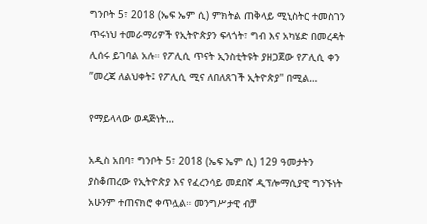ግንቦት 5፣ 2018 (ኤፍ ኤም ሲ) ምክትል ጠቅላይ ሚኒስትር ተመስገን ጥሩነህ ተመራማሪዎች የኢትዮጵያን ፍላጎት፣ ግብ እና አካሄድ በመረዳት ሊሰሩ ይገባል አሉ። የፖሊሲ ጥናት ኢንስቲትዩት ያዘጋጀው የፖሊሲ ቀን ”መረጃ ለልህቀት፤ የፖሊሲ ሚና ለበለጸገች ኢትዮጵያ'' በሚል…

የማይላላው ወዳጅነት…

አዲስ አበባ፣ ግንቦት 5፣ 2018 (ኤፍ ኤም ሲ) 129 ዓመታትን ያስቆጠረው የኢትዮጵያ እና የፈረንሳይ መደበኛ ዲፕሎማሲያዊ ግንኙነት አሁንም ተጠናክሮ ቀጥሏል። መንግሥታዊ ብቻ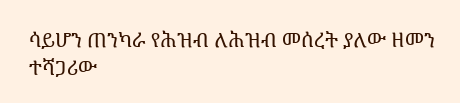ሳይሆን ጠንካራ የሕዝብ ለሕዝብ መሰረት ያለው ዘመን ተሻጋሪው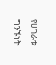የሀገራቱ ግንኙነት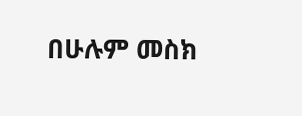በሁሉም መስክ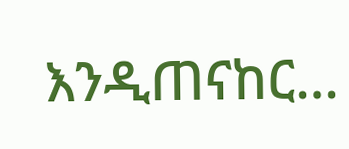እንዲጠናከር…